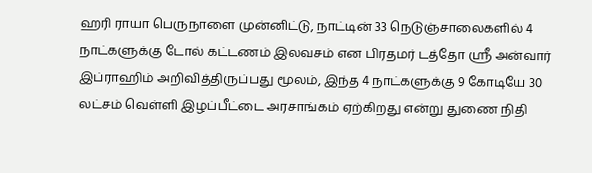ஹரி ராயா பெருநாளை முன்னிட்டு, நாட்டின் 33 நெடுஞ்சாலைகளில் 4 நாட்களுக்கு டோல் கட்டணம் இலவசம் என பிரதமர் டத்தோ ஶ்ரீ அன்வார் இப்ராஹிம் அறிவித்திருப்பது மூலம், இந்த 4 நாட்களுக்கு 9 கோடியே 30 லட்சம் வெள்ளி இழப்பீட்டை அரசாங்கம் ஏற்கிறது என்று துணை நிதி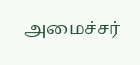அமைச்சர்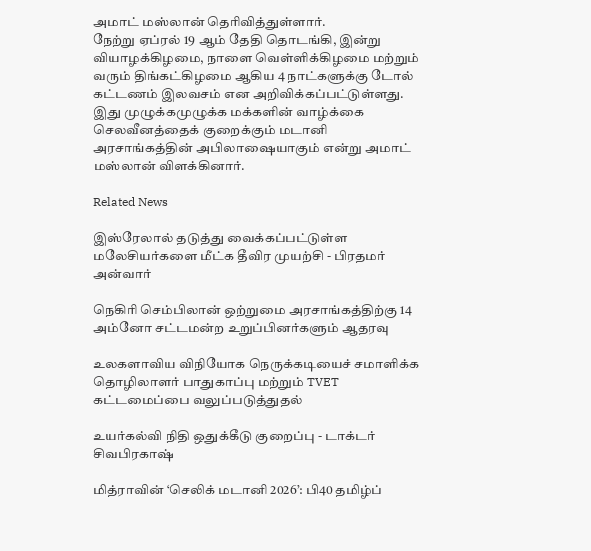அமாட் மஸ்லான் தெரிவித்துள்ளார்.
நேற்று ஏப்ரல் 19 ஆம் தேதி தொடங்கி, இன்று வியாழக்கிழமை, நாளை வெள்ளிக்கிழமை மற்றும் வரும் திங்கட்கிழமை ஆகிய 4 நாட்களுக்கு டோல் கட்டணம் இலவசம் என அறிவிக்கப்பட்டுள்ளது.
இது முழுக்கமுழுக்க மக்களின் வாழ்க்கை செலவீனத்தைக் குறைக்கும் மடானி அரசாங்கத்தின் அபிலாஷையாகும் என்று அமாட் மஸ்லான் விளக்கினார்.

Related News

இஸ்ரேலால் தடுத்து வைக்கப்பட்டுள்ள மலேசியர்களை மீட்க தீவிர முயற்சி - பிரதமர் அன்வார்

நெகிரி செம்பிலான் ஒற்றுமை அரசாங்கத்திற்கு 14 அம்னோ சட்டமன்ற உறுப்பினர்களும் ஆதரவு

உலகளாவிய விநியோக நெருக்கடியைச் சமாளிக்க தொழிலாளர் பாதுகாப்பு மற்றும் TVET கட்டமைப்பை வலுப்படுத்துதல்

உயர்கல்வி நிதி ஒதுக்கீடு குறைப்பு - டாக்டர் சிவபிரகாஷ்

மித்ராவின் ‘செலிக் மடானி 2026’: பி40 தமிழ்ப்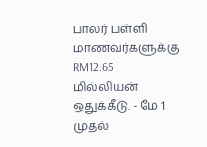பாலர் பள்ளி மாணவர்களுக்கு RM12.65 மில்லியன் ஒதுக்கீடு. - மே 1 முதல்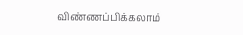விண்ணப்பிக்கலாம்